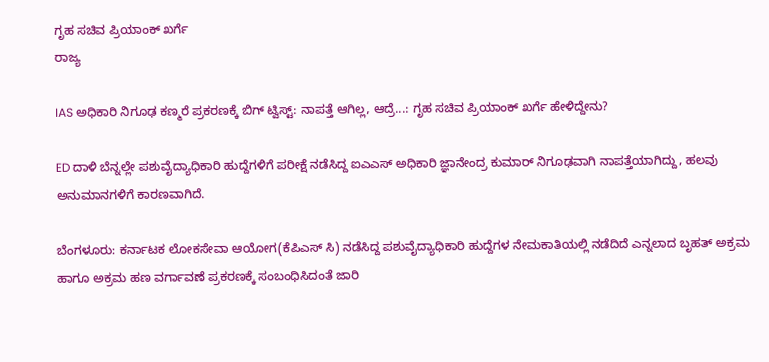ಗೃಹ ಸಚಿವ ಪ್ರಿಯಾಂಕ್ ಖರ್ಗೆ
ರಾಜ್ಯ

IAS ಅಧಿಕಾರಿ ನಿಗೂಢ ಕಣ್ಮರೆ ಪ್ರಕರಣಕ್ಕೆ ಬಿಗ್ ಟ್ವಿಸ್ಟ್: ನಾಪತ್ತೆ ಆಗಿಲ್ಲ, ಆದ್ರೆ...: ಗೃಹ ಸಚಿವ ಪ್ರಿಯಾಂಕ್ ಖರ್ಗೆ ಹೇಳಿದ್ದೇನು?

ED ದಾಳಿ ಬೆನ್ನಲ್ಲೇ ಪಶುವೈದ್ಯಾಧಿಕಾರಿ ಹುದ್ದೆಗಳಿಗೆ ಪರೀಕ್ಷೆ ನಡೆಸಿದ್ದ ಐಎಎಸ್ ಅಧಿಕಾರಿ ಜ್ಞಾನೇಂದ್ರ ಕುಮಾರ್ ನಿಗೂಢವಾಗಿ ನಾಪತ್ತೆಯಾಗಿದ್ದು, ಹಲವು ಅನುಮಾನಗಳಿಗೆ ಕಾರಣವಾಗಿದೆ.

ಬೆಂಗಳೂರು: ಕರ್ನಾಟಕ ಲೋಕಸೇವಾ ಆಯೋಗ(ಕೆಪಿಎಸ್ ಸಿ) ನಡೆಸಿದ್ದ ಪಶುವೈದ್ಯಾಧಿಕಾರಿ ಹುದ್ದೆಗಳ ನೇಮಕಾತಿಯಲ್ಲಿ ನಡೆದಿದೆ ಎನ್ನಲಾದ ಬೃಹತ್ ಅಕ್ರಮ ಹಾಗೂ ಅಕ್ರಮ ಹಣ ವರ್ಗಾವಣೆ ಪ್ರಕರಣಕ್ಕೆ ಸಂಬಂಧಿಸಿದಂತೆ ಜಾರಿ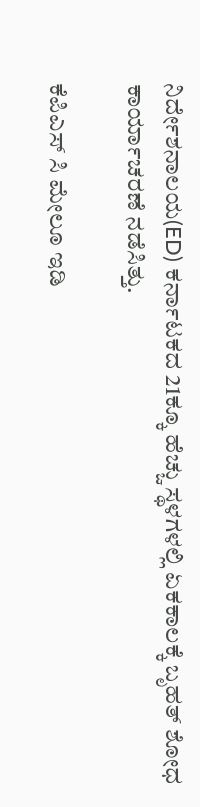ನಿರ್ದೇಶನಾಲಯ(ED) ಕರ್ನಾಟಕದ 21ಕ್ಕೂ ಹೆಚ್ಚು ಸ್ಥಳಗಳಲ್ಲಿ ಏಕಕಾಲಕ್ಕೆ ಬೃಹತ್ ಶೋಧ ಕಾರ್ಯಾಚರಣೆ ನಡೆಸಿತ್ತು.

ಕೆಪಿಎಸ್ ಸಿ ಮೇಲೂ ಇಡಿ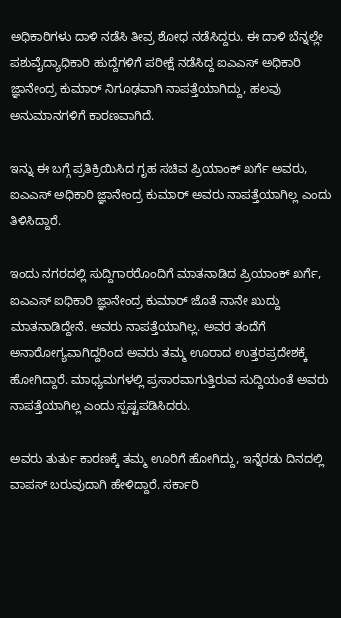ಅಧಿಕಾರಿಗಳು ದಾಳಿ ನಡೆಸಿ ತೀವ್ರ ಶೋಧ ನಡೆಸಿದ್ದರು. ಈ ದಾಳಿ ಬೆನ್ನಲ್ಲೇ ಪಶುವೈದ್ಯಾಧಿಕಾರಿ ಹುದ್ದೆಗಳಿಗೆ ಪರೀಕ್ಷೆ ನಡೆಸಿದ್ದ ಐಎಎಸ್ ಅಧಿಕಾರಿ ಜ್ಞಾನೇಂದ್ರ ಕುಮಾರ್ ನಿಗೂಢವಾಗಿ ನಾಪತ್ತೆಯಾಗಿದ್ದು, ಹಲವು ಅನುಮಾನಗಳಿಗೆ ಕಾರಣವಾಗಿದೆ.

ಇನ್ನು ಈ ಬಗ್ಗೆ ಪ್ರತಿಕ್ರಿಯಿಸಿದ ಗೃಹ ಸಚಿವ ಪ್ರಿಯಾಂಕ್ ಖರ್ಗೆ ಅವರು, ಐಎಎಸ್ ಅಧಿಕಾರಿ ಜ್ಞಾನೇಂದ್ರ ಕುಮಾರ್ ಅವರು ನಾಪತ್ತೆಯಾಗಿಲ್ಲ ಎಂದು ತಿಳಿಸಿದ್ದಾರೆ.

ಇಂದು ನಗರದಲ್ಲಿ ಸುದ್ದಿಗಾರರೊಂದಿಗೆ ಮಾತನಾಡಿದ ಪ್ರಿಯಾಂಕ್ ಖರ್ಗೆ, ಐಎಎಸ್ ಐಧಿಕಾರಿ ಜ್ಞಾನೇಂದ್ರ ಕುಮಾರ್ ಜೊತೆ ನಾನೇ ಖುದ್ದು ಮಾತನಾಡಿದ್ದೇನೆ. ಅವರು ನಾಪತ್ತೆಯಾಗಿಲ್ಲ. ಅವರ ತಂದೆಗೆ ಅನಾರೋಗ್ಯವಾಗಿದ್ದರಿಂದ ಅವರು ತಮ್ಮ ಊರಾದ ಉತ್ತರಪ್ರದೇಶಕ್ಕೆ ಹೋಗಿದ್ದಾರೆ. ಮಾಧ್ಯಮಗಳಲ್ಲಿ ಪ್ರಸಾರವಾಗುತ್ತಿರುವ ಸುದ್ದಿಯಂತೆ ಅವರು ನಾಪತ್ತೆಯಾಗಿಲ್ಲ ಎಂದು ಸ್ಪಷ್ಟಪಡಿಸಿದರು.

ಅವರು ತುರ್ತು ಕಾರಣಕ್ಕೆ ತಮ್ಮ ಊರಿಗೆ ಹೋಗಿದ್ದು, ಇನ್ನೆರಡು ದಿನದಲ್ಲಿ ವಾಪಸ್ ಬರುವುದಾಗಿ ಹೇಳಿದ್ದಾರೆ. ಸರ್ಕಾರಿ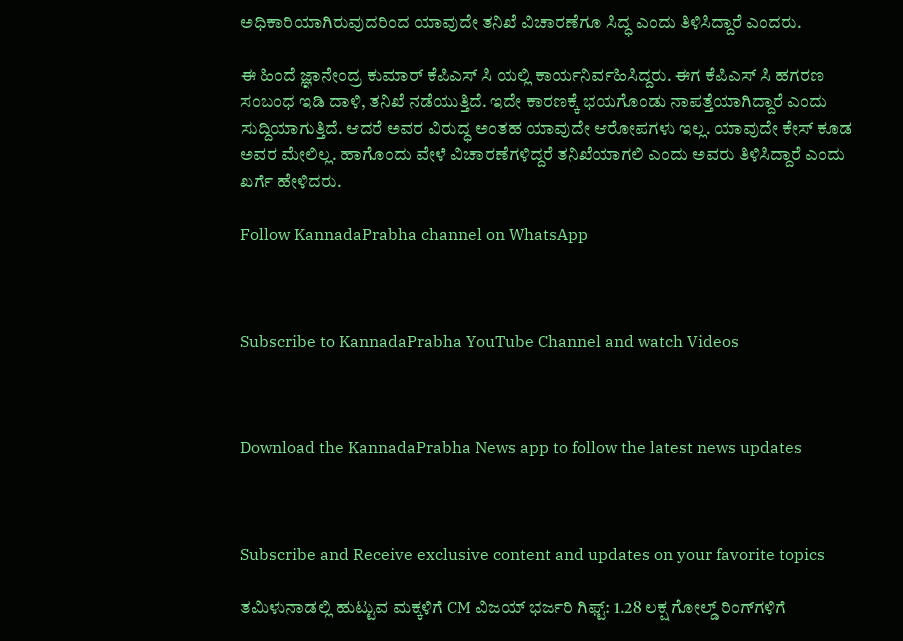ಅಧಿಕಾರಿಯಾಗಿರುವುದರಿಂದ ಯಾವುದೇ ತನಿಖೆ ವಿಚಾರಣೆಗೂ ಸಿದ್ಧ ಎಂದು ತಿಳಿಸಿದ್ದಾರೆ ಎಂದರು.

ಈ ಹಿಂದೆ ಜ್ಞಾನೇಂದ್ರ ಕುಮಾರ್ ಕೆಪಿಎಸ್ ಸಿ ಯಲ್ಲಿ ಕಾರ್ಯನಿರ್ವಹಿಸಿದ್ದರು. ಈಗ ಕೆಪಿಎಸ್ ಸಿ ಹಗರಣ ಸಂಬಂಧ ಇಡಿ ದಾಳಿ, ತನಿಖೆ ನಡೆಯುತ್ತಿದೆ. ಇದೇ ಕಾರಣಕ್ಕೆ ಭಯಗೊಂಡು ನಾಪತ್ತೆಯಾಗಿದ್ದಾರೆ ಎಂದು ಸುದ್ದಿಯಾಗುತ್ತಿದೆ. ಆದರೆ ಅವರ ವಿರುದ್ಧ ಅಂತಹ ಯಾವುದೇ ಆರೋಪಗಳು ಇಲ್ಲ. ಯಾವುದೇ ಕೇಸ್ ಕೂಡ ಅವರ ಮೇಲಿಲ್ಲ. ಹಾಗೊಂದು ವೇಳೆ ವಿಚಾರಣೆಗಳಿದ್ದರೆ ತನಿಖೆಯಾಗಲಿ ಎಂದು ಅವರು ತಿಳಿಸಿದ್ದಾರೆ ಎಂದು ಖರ್ಗೆ ಹೇಳಿದರು.

Follow KannadaPrabha channel on WhatsApp



Subscribe to KannadaPrabha YouTube Channel and watch Videos



Download the KannadaPrabha News app to follow the latest news updates



Subscribe and Receive exclusive content and updates on your favorite topics

ತಮಿಳುನಾಡಲ್ಲಿ ಹುಟ್ಟುವ ಮಕ್ಕಳಿಗೆ CM ವಿಜಯ್ ಭರ್ಜರಿ ಗಿಫ್ಟ್: 1.28 ಲಕ್ಷ ಗೋಲ್ಡ್‌ ರಿಂಗ್‌ಗಳಿಗೆ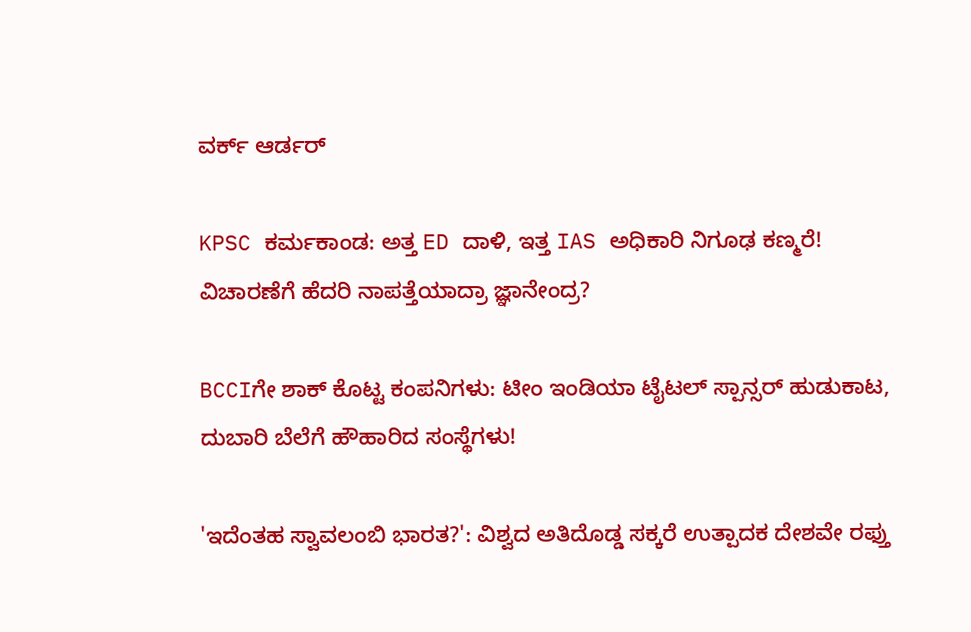ವರ್ಕ್ ಆರ್ಡರ್

KPSC ಕರ್ಮಕಾಂಡ: ಅತ್ತ ED ದಾಳಿ, ಇತ್ತ IAS ಅಧಿಕಾರಿ ನಿಗೂಢ ಕಣ್ಮರೆ! ವಿಚಾರಣೆಗೆ ಹೆದರಿ ನಾಪತ್ತೆಯಾದ್ರಾ ಜ್ಞಾನೇಂದ್ರ?

BCCIಗೇ ಶಾಕ್ ಕೊಟ್ಟ ಕಂಪನಿಗಳು: ಟೀಂ ಇಂಡಿಯಾ ಟೈಟಲ್ ಸ್ಪಾನ್ಸರ್ ಹುಡುಕಾಟ, ದುಬಾರಿ ಬೆಲೆಗೆ ಹೌಹಾರಿದ ಸಂಸ್ಥೆಗಳು!

'ಇದೆಂತಹ ಸ್ವಾವಲಂಬಿ ಭಾರತ?': ವಿಶ್ವದ ಅತಿದೊಡ್ಡ ಸಕ್ಕರೆ ಉತ್ಪಾದಕ ದೇಶವೇ ರಫ್ತು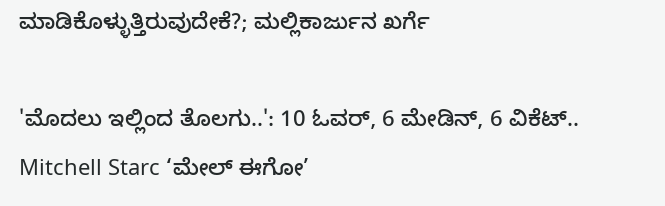ಮಾಡಿಕೊಳ್ಳುತ್ತಿರುವುದೇಕೆ?; ಮಲ್ಲಿಕಾರ್ಜುನ ಖರ್ಗೆ

'ಮೊದಲು ಇಲ್ಲಿಂದ ತೊಲಗು..': 10 ಓವರ್, 6 ಮೇಡಿನ್, 6 ವಿಕೆಟ್.. Mitchell Starc ‘ಮೇಲ್ ಈಗೋ’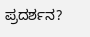ಪ್ರದರ್ಶನ?